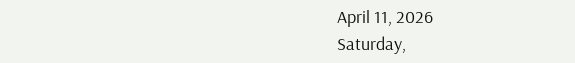April 11, 2026
Saturday,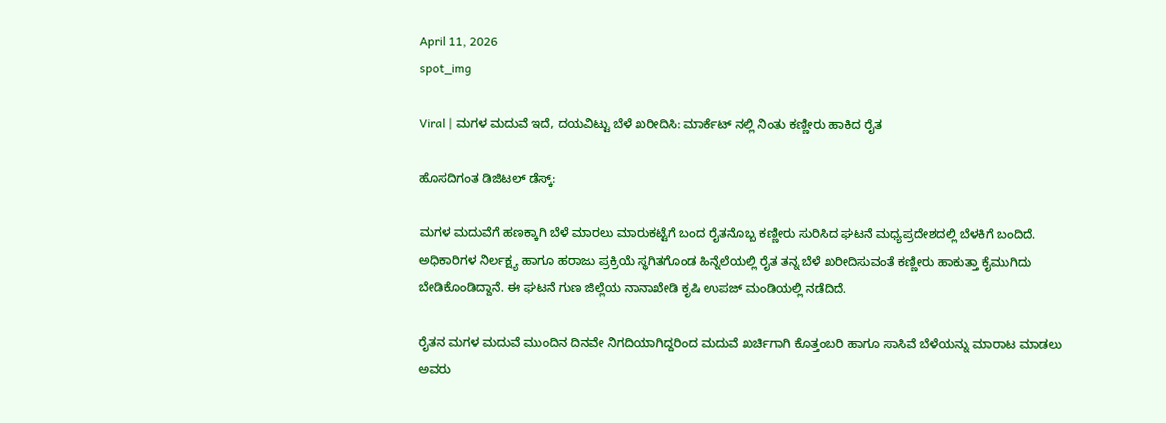April 11, 2026
spot_img

Viral | ಮಗಳ ಮದುವೆ ಇದೆ, ದಯವಿಟ್ಟು ಬೆಳೆ ಖರೀದಿಸಿ: ಮಾರ್ಕೆಟ್ ನಲ್ಲಿ ನಿಂತು ಕಣ್ಣೀರು ಹಾಕಿದ ರೈತ

ಹೊಸದಿಗಂತ ಡಿಜಿಟಲ್ ಡೆಸ್ಕ್:

ಮಗಳ ಮದುವೆಗೆ ಹಣಕ್ಕಾಗಿ ಬೆಳೆ ಮಾರಲು ಮಾರುಕಟ್ಟೆಗೆ ಬಂದ ರೈತನೊಬ್ಬ ಕಣ್ಣೀರು ಸುರಿಸಿದ ಘಟನೆ ಮಧ್ಯಪ್ರದೇಶದಲ್ಲಿ ಬೆಳಕಿಗೆ ಬಂದಿದೆ. ಅಧಿಕಾರಿಗಳ ನಿರ್ಲಕ್ಷ್ಯ ಹಾಗೂ ಹರಾಜು ಪ್ರಕ್ರಿಯೆ ಸ್ಥಗಿತಗೊಂಡ ಹಿನ್ನೆಲೆಯಲ್ಲಿ ರೈತ ತನ್ನ ಬೆಳೆ ಖರೀದಿಸುವಂತೆ ಕಣ್ಣೀರು ಹಾಕುತ್ತಾ ಕೈಮುಗಿದು ಬೇಡಿಕೊಂಡಿದ್ದಾನೆ. ಈ ಘಟನೆ ಗುಣ ಜಿಲ್ಲೆಯ ನಾನಾಖೇಡಿ ಕೃಷಿ ಉಪಜ್ ಮಂಡಿಯಲ್ಲಿ ನಡೆದಿದೆ.

ರೈತನ ಮಗಳ ಮದುವೆ ಮುಂದಿನ ದಿನವೇ ನಿಗದಿಯಾಗಿದ್ದರಿಂದ ಮದುವೆ ಖರ್ಚಿಗಾಗಿ ಕೊತ್ತಂಬರಿ ಹಾಗೂ ಸಾಸಿವೆ ಬೆಳೆಯನ್ನು ಮಾರಾಟ ಮಾಡಲು ಅವರು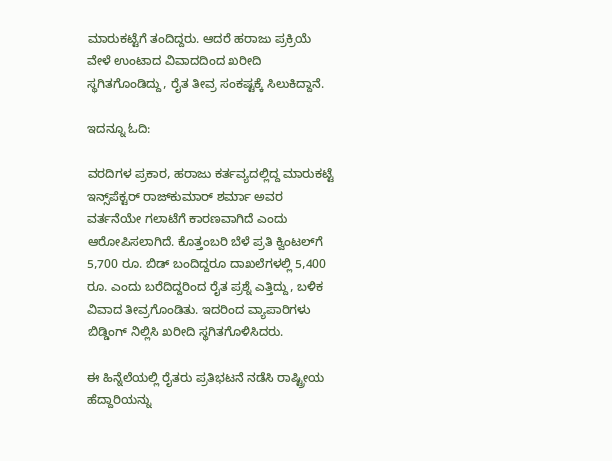ಮಾರುಕಟ್ಟೆಗೆ ತಂದಿದ್ದರು. ಆದರೆ ಹರಾಜು ಪ್ರಕ್ರಿಯೆ ವೇಳೆ ಉಂಟಾದ ವಿವಾದದಿಂದ ಖರೀದಿ ಸ್ಥಗಿತಗೊಂಡಿದ್ದು, ರೈತ ತೀವ್ರ ಸಂಕಷ್ಟಕ್ಕೆ ಸಿಲುಕಿದ್ದಾನೆ.

ಇದನ್ನೂ ಓದಿ:

ವರದಿಗಳ ಪ್ರಕಾರ, ಹರಾಜು ಕರ್ತವ್ಯದಲ್ಲಿದ್ದ ಮಾರುಕಟ್ಟೆ ಇನ್ಸ್‌ಪೆಕ್ಟರ್ ರಾಜ್‌ಕುಮಾರ್ ಶರ್ಮಾ ಅವರ ವರ್ತನೆಯೇ ಗಲಾಟೆಗೆ ಕಾರಣವಾಗಿದೆ ಎಂದು ಆರೋಪಿಸಲಾಗಿದೆ. ಕೊತ್ತಂಬರಿ ಬೆಳೆ ಪ್ರತಿ ಕ್ವಿಂಟಲ್‌ಗೆ 5,700 ರೂ. ಬಿಡ್ ಬಂದಿದ್ದರೂ ದಾಖಲೆಗಳಲ್ಲಿ 5,400 ರೂ. ಎಂದು ಬರೆದಿದ್ದರಿಂದ ರೈತ ಪ್ರಶ್ನೆ ಎತ್ತಿದ್ದು, ಬಳಿಕ ವಿವಾದ ತೀವ್ರಗೊಂಡಿತು. ಇದರಿಂದ ವ್ಯಾಪಾರಿಗಳು ಬಿಡ್ಡಿಂಗ್ ನಿಲ್ಲಿಸಿ ಖರೀದಿ ಸ್ಥಗಿತಗೊಳಿಸಿದರು.

ಈ ಹಿನ್ನೆಲೆಯಲ್ಲಿ ರೈತರು ಪ್ರತಿಭಟನೆ ನಡೆಸಿ ರಾಷ್ಟ್ರೀಯ ಹೆದ್ದಾರಿಯನ್ನು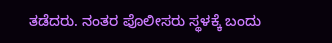ತಡೆದರು. ನಂತರ ಪೊಲೀಸರು ಸ್ಥಳಕ್ಕೆ ಬಂದು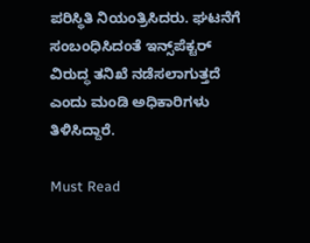ಪರಿಸ್ಥಿತಿ ನಿಯಂತ್ರಿಸಿದರು. ಘಟನೆಗೆ ಸಂಬಂಧಿಸಿದಂತೆ ಇನ್ಸ್‌ಪೆಕ್ಟರ್ ವಿರುದ್ಧ ತನಿಖೆ ನಡೆಸಲಾಗುತ್ತದೆ ಎಂದು ಮಂಡಿ ಅಧಿಕಾರಿಗಳು ತಿಳಿಸಿದ್ದಾರೆ.

Must Read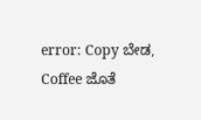error: Copy ಬೇಡ, Coffee ಜೊತೆ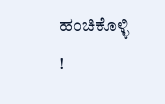ಹಂಚಿಕೊಳ್ಳಿ !